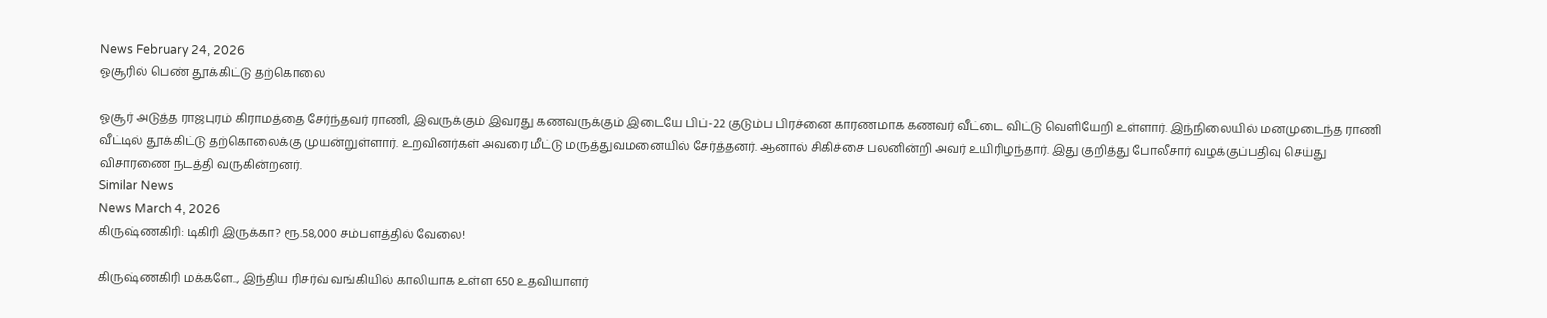News February 24, 2026
ஓசூரில் பெண் தூக்கிட்டு தற்கொலை

ஓசூர் அடுத்த ராஜபுரம் கிராமத்தை சேர்ந்தவர் ராணி, இவருக்கும் இவரது கணவருக்கும் இடையே பிப்-22 குடும்ப பிரச்னை காரணமாக கணவர் வீட்டை விட்டு வெளியேறி உள்ளார். இந்நிலையில் மனமுடைந்த ராணி வீட்டில் தூக்கிட்டு தற்கொலைக்கு முயன்றுள்ளார். உறவினர்கள் அவரை மீட்டு மருத்துவமனையில் சேர்த்தனர். ஆனால் சிகிச்சை பலனின்றி அவர் உயிரிழந்தார். இது குறித்து போலீசார் வழக்குப்பதிவு செய்து விசாரணை நடத்தி வருகின்றனர்.
Similar News
News March 4, 2026
கிருஷ்ணகிரி: டிகிரி இருக்கா? ரூ.58,000 சம்பளத்தில் வேலை!

கிருஷ்ணகிரி மக்களே.., இந்திய ரிசர்வ் வங்கியில் காலியாக உள்ள 650 உதவியாளர்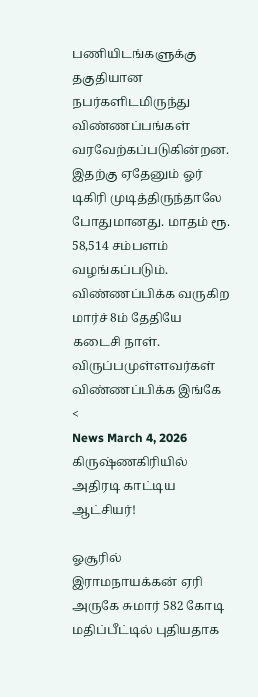பணியிடங்களுக்கு தகுதியான நபர்களிடமிருந்து விண்ணப்பங்கள் வரவேற்கப்படுகின்றன. இதற்கு ஏதேனும் ஓர் டிகிரி முடித்திருந்தாலே போதுமானது. மாதம் ரூ. 58,514 சம்பளம் வழங்கப்படும். விண்ணப்பிக்க வருகிற மார்ச் 8ம் தேதியே கடைசி நாள். விருப்பமுள்ளவர்கள் விண்ணப்பிக்க இங்கே <
News March 4, 2026
கிருஷ்ணகிரியில் அதிரடி காட்டிய ஆட்சியர்!

ஓசூரில் இராமநாயக்கன் ஏரி அருகே சுமார் 582 கோடி மதிப்பீட்டில் புதியதாக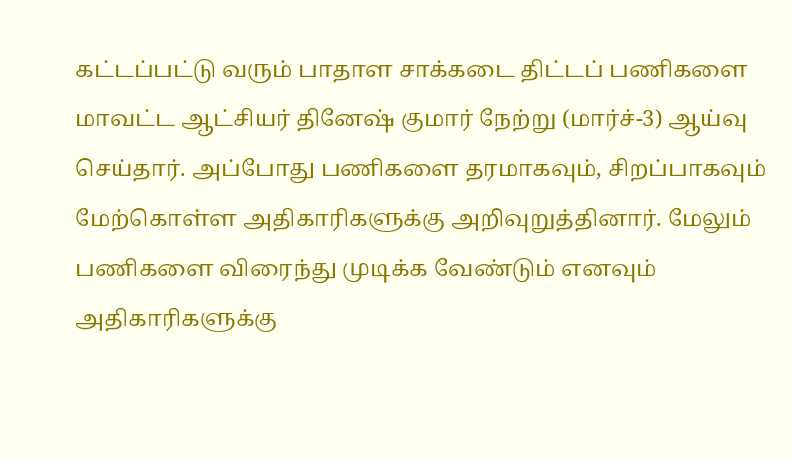கட்டப்பட்டு வரும் பாதாள சாக்கடை திட்டப் பணிகளை மாவட்ட ஆட்சியர் தினேஷ் குமார் நேற்று (மார்ச்-3) ஆய்வு செய்தார். அப்போது பணிகளை தரமாகவும், சிறப்பாகவும் மேற்கொள்ள அதிகாரிகளுக்கு அறிவுறுத்தினார். மேலும் பணிகளை விரைந்து முடிக்க வேண்டும் எனவும் அதிகாரிகளுக்கு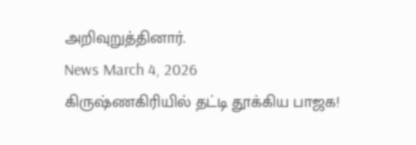அறிவுறுத்தினார்.
News March 4, 2026
கிருஷ்ணகிரியில் தட்டி தூக்கிய பாஜக!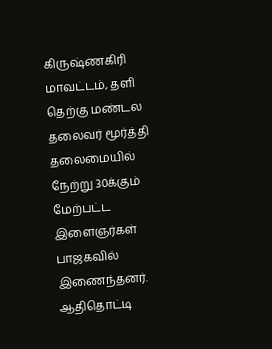கிருஷ்ணகிரி மாவட்டம், தளி தெற்கு மண்டல தலைவர் மூர்த்தி தலைமையில் நேற்று 30க்கும் மேற்பட்ட இளைஞர்கள் பாஜகவில் இணைந்தனர். ஆதிதொட்டி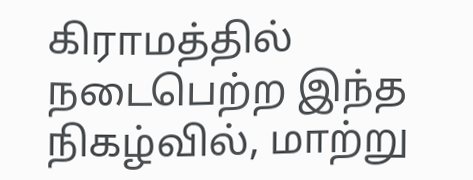கிராமத்தில் நடைபெற்ற இந்த நிகழ்வில், மாற்று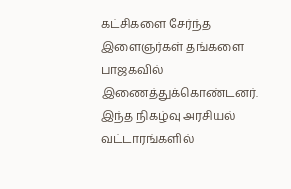கட்சிகளை சேர்ந்த இளைஞர்கள் தங்களை பாஜகவில் இணைத்துக்கொண்டனர். இந்த நிகழ்வு அரசியல் வட்டாரங்களில்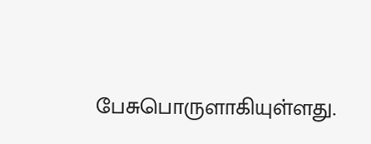பேசுபொருளாகியுள்ளது.